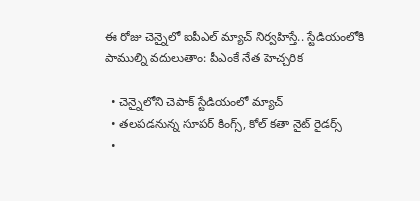ఈ రోజు చెన్నైలో ఐపీఎల్‌ మ్యాచ్‌ నిర్వహిస్తే.. స్టేడియంలోకి పాముల్ని వదులుతాం: పీఎంకే నేత హెచ్చరిక

  • చెన్నైలోని చెపాక్‌ స్టేడియంలో మ్యాచ్‌
  • తలపడనున్న సూపర్ కింగ్స్, కోల్ కతా నైట్ రైడర్స్
  •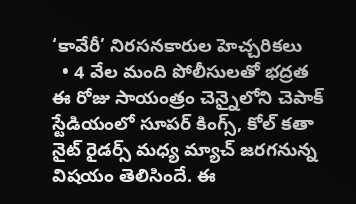‘కావేరీ’ నిరసనకారుల హెచ్చరికలు
  • 4 వేల మంది పోలీసులతో భద్రత
ఈ రోజు సాయంత్రం చెన్నైలోని చెపాక్‌ స్టేడియంలో సూపర్ కింగ్స్, కోల్ కతా నైట్ రైడర్స్ మధ్య మ్యాచ్ జరగనున్న విషయం తెలిసిందే. ఈ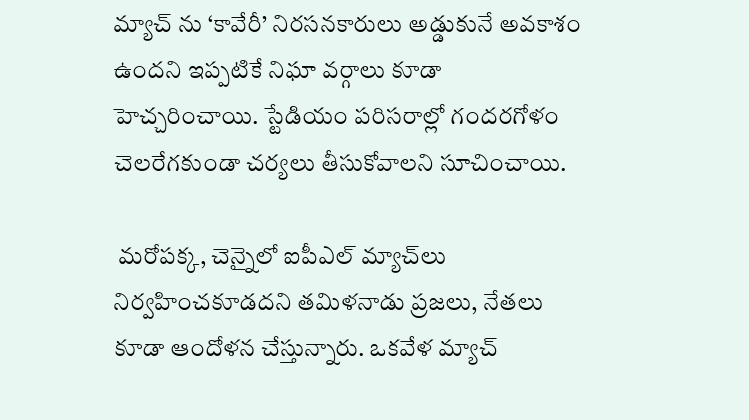మ్యాచ్ ను ‘కావేరీ’ నిరసనకారులు అడ్డుకునే అవకాశం ఉందని ఇప్పటికే నిఘా వర్గాలు కూడా హెచ్చరించాయి. స్టేడియం పరిసరాల్లో గందరగోళం చెలరేగకుండా చర్యలు తీసుకోవాలని సూచించాయి.

 మరోపక్క, చెన్నైలో ఐపీఎల్‌ మ్యాచ్‌లు నిర్వహించకూడదని తమిళనాడు ప్రజలు, నేతలు కూడా ఆందోళన చేస్తున్నారు. ఒకవేళ మ్యాచ్‌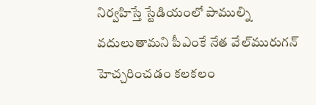నిర్వహిస్తే స్టేడియంలో పాముల్ని వదులుతామని పీఎంకే నేత వేల్‌మురుగన్‌ హెచ్చరించడం కలకలం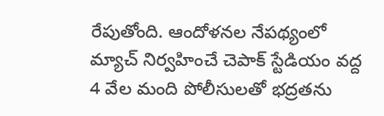రేపుతోంది. ఆందోళనల నేపథ్యంలో మ్యాచ్‌ నిర్వహించే చెపాక్‌ స్టేడియం వద్ద 4 వేల మంది పోలీసులతో భద్రతను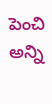పెంచి అన్ని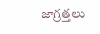జాగ్రత్తలు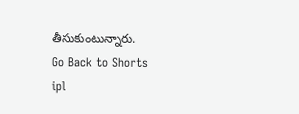తీసుకుంటున్నారు.
Go Back to Shorts
ipl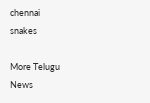chennai
snakes

More Telugu News